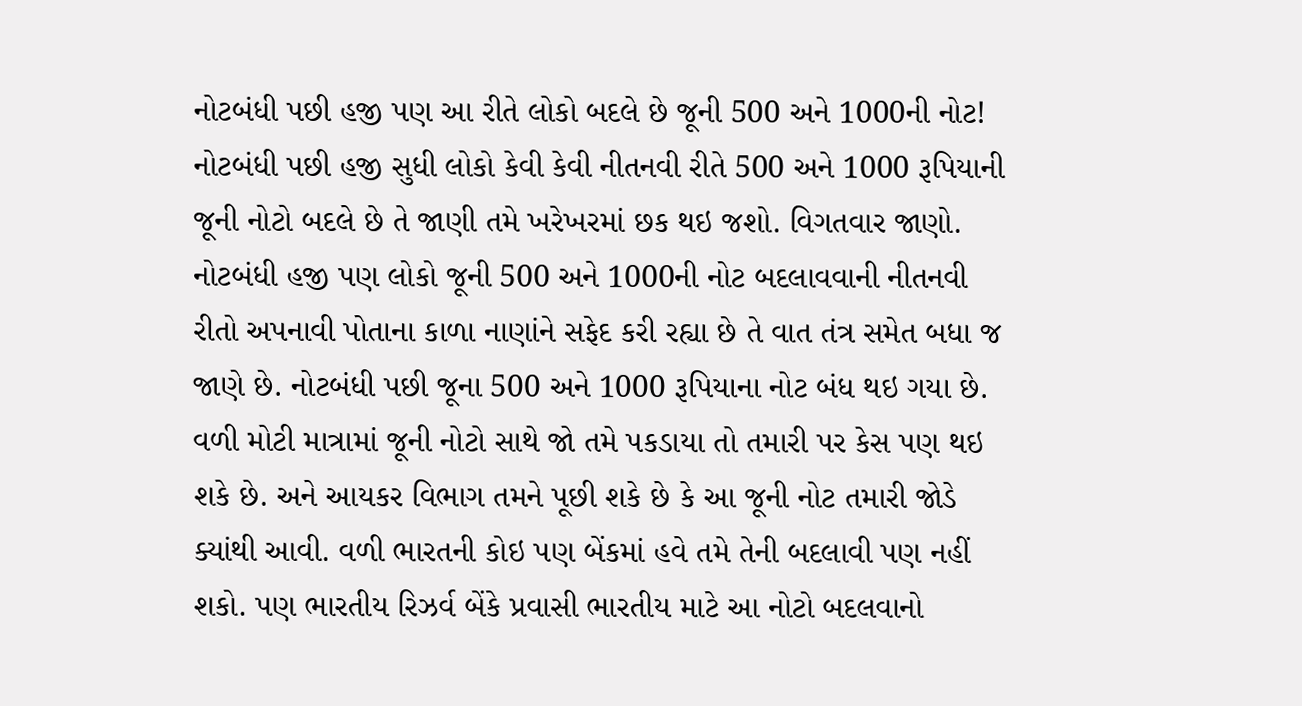નોટબંધી પછી હજી પણ આ રીતે લોકો બદલે છે જૂની 500 અને 1000ની નોટ!
નોટબંધી પછી હજી સુધી લોકો કેવી કેવી નીતનવી રીતે 500 અને 1000 રૂપિયાની જૂની નોટો બદલે છે તે જાણી તમે ખરેખરમાં છક થઇ જશો. વિગતવાર જાણો.
નોટબંધી હજી પણ લોકો જૂની 500 અને 1000ની નોટ બદલાવવાની નીતનવી રીતો અપનાવી પોતાના કાળા નાણાંને સફેદ કરી રહ્યા છે તે વાત તંત્ર સમેત બધા જ જાણે છે. નોટબંધી પછી જૂના 500 અને 1000 રૂપિયાના નોટ બંધ થઇ ગયા છે. વળી મોટી માત્રામાં જૂની નોટો સાથે જો તમે પકડાયા તો તમારી પર કેસ પણ થઇ શકે છે. અને આયકર વિભાગ તમને પૂછી શકે છે કે આ જૂની નોટ તમારી જોડે ક્યાંથી આવી. વળી ભારતની કોઇ પણ બેંકમાં હવે તમે તેની બદલાવી પણ નહીં શકો. પણ ભારતીય રિઝર્વ બેંકે પ્રવાસી ભારતીય માટે આ નોટો બદલવાનો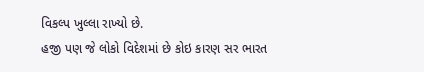વિકલ્પ ખુલ્લા રાખ્યો છે.
હજી પણ જે લોકો વિદેશમાં છે કોઇ કારણ સર ભારત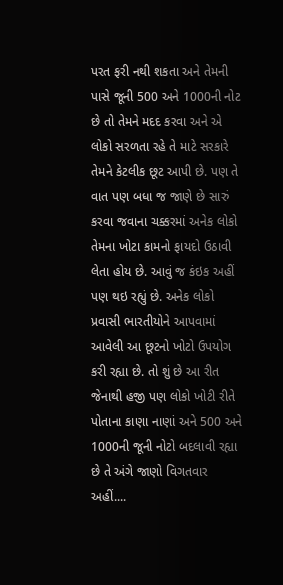પરત ફરી નથી શકતા અને તેમની પાસે જૂની 500 અને 1000ની નોટ છે તો તેમને મદદ કરવા અને એ લોકો સરળતા રહે તે માટે સરકારે તેમને કેટલીક છૂટ આપી છે. પણ તે વાત પણ બધા જ જાણે છે સારું કરવા જવાના ચક્કરમાં અનેક લોકો તેમના ખોટા કામનો ફાયદો ઉઠાવી લેતા હોય છે. આવું જ કંઇક અહીં પણ થઇ રહ્યું છે. અનેક લોકો પ્રવાસી ભારતીયોને આપવામાં આવેલી આ છૂટનો ખોટો ઉપયોગ કરી રહ્યા છે. તો શું છે આ રીત જેનાથી હજી પણ લોકો ખોટી રીતે પોતાના કાણા નાણાં અને 500 અને 1000ની જૂની નોટો બદલાવી રહ્યા છે તે અંગે જાણો વિગતવાર અહીં....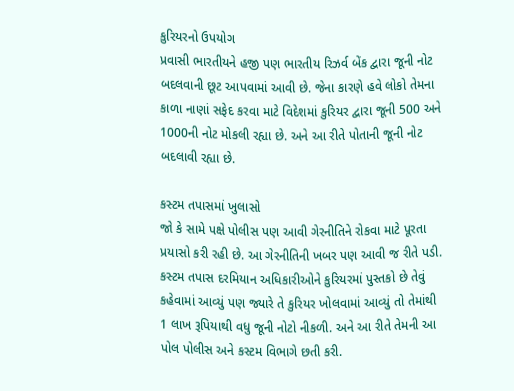કુરિયરનો ઉપયોગ
પ્રવાસી ભારતીયને હજી પણ ભારતીય રિઝર્વ બેંક દ્વારા જૂની નોટ બદલવાની છૂટ આપવામાં આવી છે. જેના કારણે હવે લોકો તેમના કાળા નાણાં સફેદ કરવા માટે વિદેશમાં કુરિયર દ્વારા જૂની 500 અને 1000ની નોટ મોકલી રહ્યા છે. અને આ રીતે પોતાની જૂની નોટ બદલાવી રહ્યા છે.

કસ્ટમ તપાસમાં ખુલાસો
જો કે સામે પક્ષે પોલીસ પણ આવી ગેરનીતિને રોકવા માટે પૂરતા પ્રયાસો કરી રહી છે. આ ગેરનીતિની ખબર પણ આવી જ રીતે પડી. કસ્ટમ તપાસ દરમિયાન અધિકારીઓને કુરિયરમાં પુસ્તકો છે તેવું કહેવામાં આવ્યું પણ જ્યારે તે કુરિયર ખોલવામાં આવ્યું તો તેમાંથી 1 લાખ રૂપિયાથી વધુ જૂની નોટો નીકળી. અને આ રીતે તેમની આ પોલ પોલીસ અને કસ્ટમ વિભાગે છતી કરી.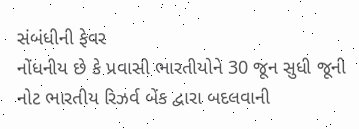સંબંધીની ફેવર
નોંધનીય છે કે પ્રવાસી ભારતીયોને 30 જૂન સુધી જૂની નોટ ભારતીય રિઝર્વ બેંક દ્વારા બદલવાની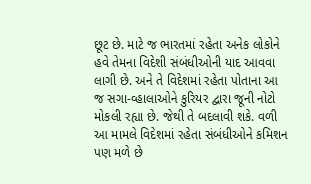છૂટ છે. માટે જ ભારતમાં રહેતા અનેક લોકોને હવે તેમના વિદેશી સંબંધીઓની યાદ આવવા લાગી છે. અને તે વિદેશમાં રહેતા પોતાના આ જ સગા-વ્હાલાઓને કુરિયર દ્વારા જૂની નોટો મોકલી રહ્યા છે. જેથી તે બદલાવી શકે. વળી આ મામલે વિદેશમાં રહેતા સંબંધીઓને કમિશન પણ મળે છે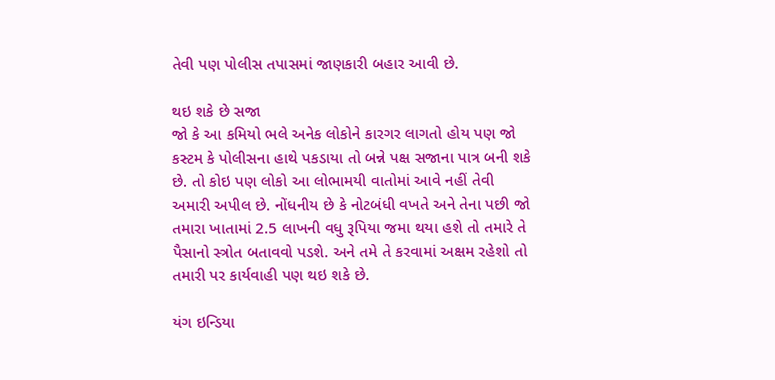તેવી પણ પોલીસ તપાસમાં જાણકારી બહાર આવી છે.

થઇ શકે છે સજા
જો કે આ કમિયો ભલે અનેક લોકોને કારગર લાગતો હોય પણ જો કસ્ટમ કે પોલીસના હાથે પકડાયા તો બન્ને પક્ષ સજાના પાત્ર બની શકે છે. તો કોઇ પણ લોકો આ લોભામયી વાતોમાં આવે નહીં તેવી અમારી અપીલ છે. નોંધનીય છે કે નોટબંધી વખતે અને તેના પછી જો તમારા ખાતામાં 2.5 લાખની વધુ રૂપિયા જમા થયા હશે તો તમારે તે પૈસાનો સ્ત્રોત બતાવવો પડશે. અને તમે તે કરવામાં અક્ષમ રહેશો તો તમારી પર કાર્યવાહી પણ થઇ શકે છે.

યંગ ઇન્ડિયા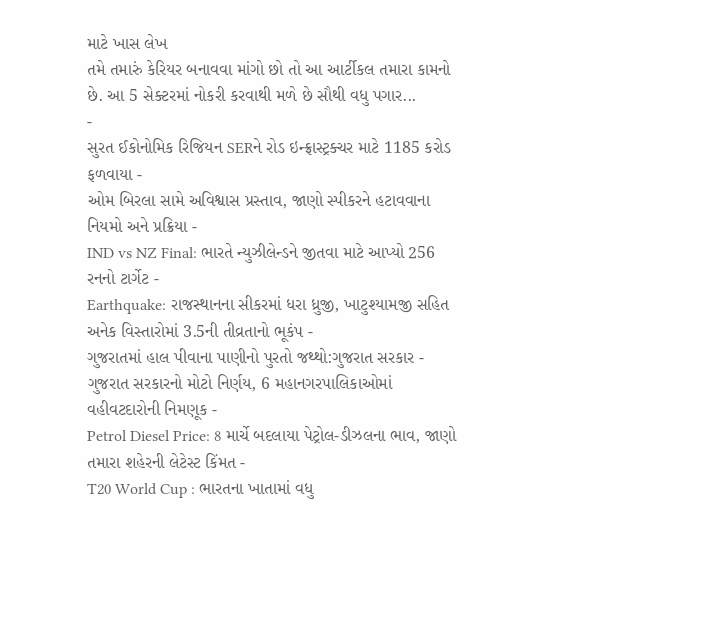માટે ખાસ લેખ
તમે તમારું કેરિયર બનાવવા માંગો છો તો આ આર્ટીકલ તમારા કામનો છે. આ 5 સેક્ટરમાં નોકરી કરવાથી મળે છે સૌથી વધુ પગાર...
-
સુરત ઈકોનોમિક રિજિયન SERને રોડ ઇન્ફ્રાસ્ટ્રક્ચર માટે 1185 કરોડ ફળવાયા -
ઓમ બિરલા સામે અવિશ્વાસ પ્રસ્તાવ, જાણો સ્પીકરને હટાવવાના નિયમો અને પ્રક્રિયા -
IND vs NZ Final: ભારતે ન્યુઝીલેન્ડને જીતવા માટે આપ્યો 256 રનનો ટાર્ગેટ -
Earthquake: રાજસ્થાનના સીકરમાં ધરા ધ્રુજી, ખાટુશ્યામજી સહિત અનેક વિસ્તારોમાં 3.5ની તીવ્રતાનો ભૂકંપ -
ગુજરાતમાં હાલ પીવાના પાણીનો પુરતો જથ્થો:ગુજરાત સરકાર -
ગુજરાત સરકારનો મોટો નિર્ણય, 6 મહાનગરપાલિકાઓમાં વહીવટદારોની નિમણૂક -
Petrol Diesel Price: 8 માર્ચે બદલાયા પેટ્રોલ-ડીઝલના ભાવ, જાણો તમારા શહેરની લેટેસ્ટ કિંમત -
T20 World Cup : ભારતના ખાતામાં વધુ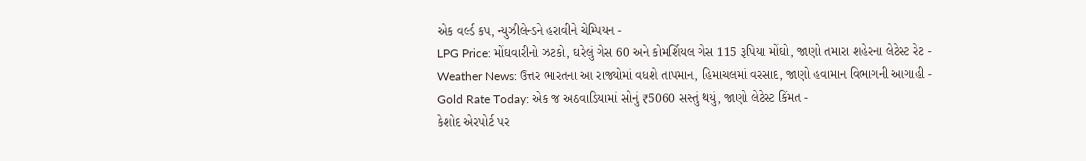એક વર્લ્ડ કપ, ન્યુઝીલેન્ડને હરાવીને ચેમ્પિયન -
LPG Price: મોંઘવારીનો ઝટકો, ઘરેલું ગેસ 60 અને કોમર્શિયલ ગેસ 115 રૂપિયા મોંઘો, જાણો તમારા શહેરના લેટેસ્ટ રેટ -
Weather News: ઉત્તર ભારતના આ રાજ્યોમાં વધશે તાપમાન, હિમાચલમાં વરસાદ, જાણો હવામાન વિભાગની આગાહી -
Gold Rate Today: એક જ અઠવાડિયામાં સોનું ₹5060 સસ્તું થયું, જાણો લેટેસ્ટ કિંમત -
કેશોદ એરપોર્ટ પર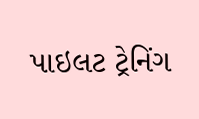પાઇલટ ટ્રેનિંગ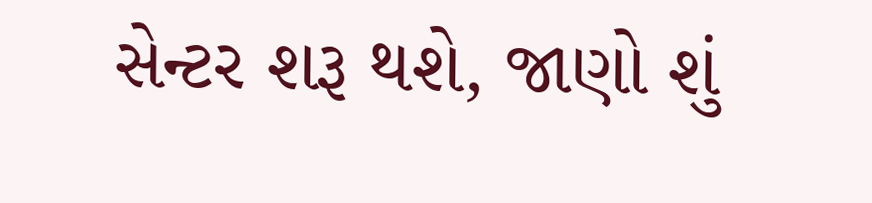સેન્ટર શરૂ થશે, જાણો શું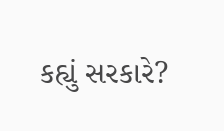કહ્યું સરકારે?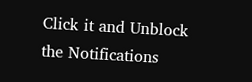Click it and Unblock the Notifications